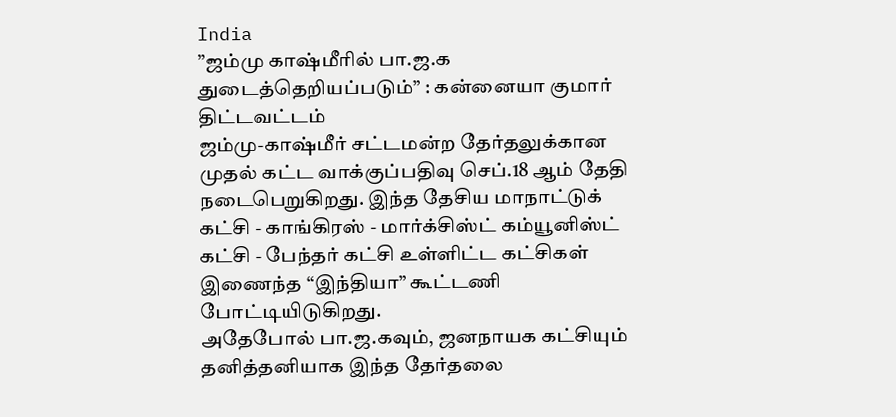India
”ஜம்மு காஷ்மீரில் பா.ஜ.க துடைத்தெறியப்படும்” : கன்னையா குமார் திட்டவட்டம்
ஜம்மு-காஷ்மீர் சட்டமன்ற தேர்தலுக்கான முதல் கட்ட வாக்குப்பதிவு செப்.18 ஆம் தேதி நடைபெறுகிறது. இந்த தேசிய மாநாட்டுக் கட்சி - காங்கிரஸ் - மார்க்சிஸ்ட் கம்யூனிஸ்ட் கட்சி - பேந்தர் கட்சி உள்ளிட்ட கட்சிகள் இணைந்த “இந்தியா” கூட்டணி போட்டியிடுகிறது.
அதேபோல் பா.ஜ.கவும், ஜனநாயக கட்சியும் தனித்தனியாக இந்த தேர்தலை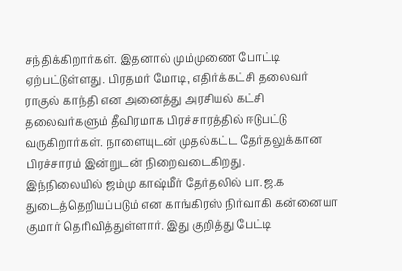சந்திக்கிறார்கள். இதனால் மும்முணை போட்டி ஏற்பட்டுள்ளது. பிரதமர் மோடி, எதிர்க்கட்சி தலைவர் ராகுல் காந்தி என அனைத்து அரசியல் கட்சி தலைவர்களும் தீவிரமாக பிரச்சாரத்தில் ஈடுபட்டு வருகிறார்கள். நாளையுடன் முதல்கட்ட தேர்தலுக்கான பிரச்சாரம் இன்றுடன் நிறைவடைகிறது.
இந்நிலையில் ஜம்மு காஷ்மீர் தேர்தலில் பா.ஜ.க துடைத்தெறியப்படும் என காங்கிரஸ் நிர்வாகி கன்னையா குமார் தெரிவித்துள்ளார். இது குறித்து பேட்டி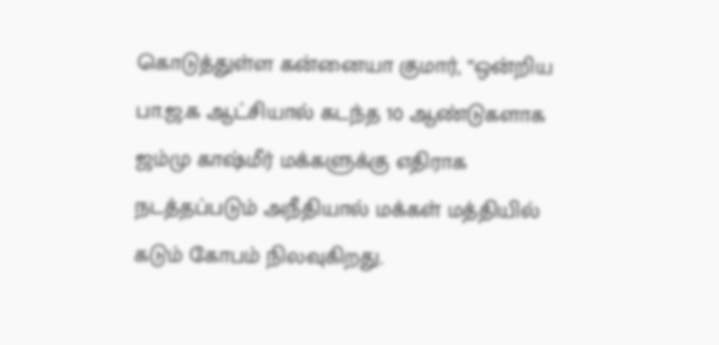கொடுத்துள்ள கன்னையா குமார், “ஒன்றிய பா.ஜ.க ஆட்சியால் கடந்த 10 ஆண்டுகளாக ஜம்மு காஷ்மீர் மக்களுக்கு எதிராக நடத்தப்படும் அநீதியால் மக்கள் மத்தியில் கடும் கோபம் நிலவுகிறது.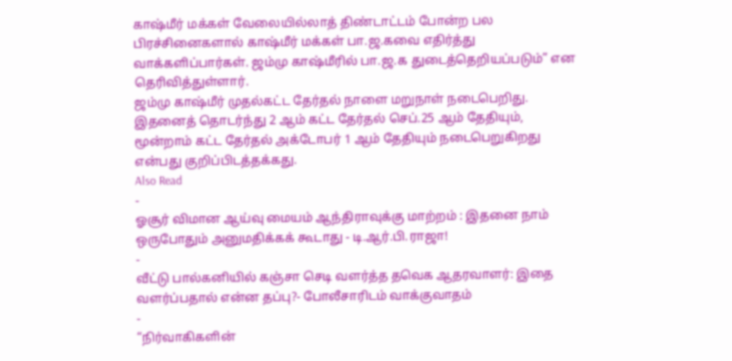காஷ்மீர் மக்கள் வேலையில்லாத் திண்டாட்டம் போன்ற பல பிரச்சினைகளால் காஷ்மீர் மக்கள் பா.ஜ.கவை எதிர்த்து வாக்களிப்பார்கள். ஜம்மு காஷ்மீரில் பா.ஜ.க துடைத்தெறியப்படும்” என தெரிவித்துள்ளார்.
ஜம்மு காஷ்மீர் முதல்கட்ட தேர்தல் நாளை மறுநாள் நடைபெறிது. இதனைத் தொடர்ந்து 2 ஆம் கட்ட தேர்தல் செப்.25 ஆம் தேதியும், மூன்றாம் கட்ட தேர்தல் அக்டோபர் 1 ஆம் தேதியும் நடைபெறுகிறது என்பது குறிப்பிடத்தக்கது.
Also Read
-
ஓசூர் விமான ஆய்வு மையம் ஆந்திராவுக்கு மாற்றம் : இதனை நாம் ஒருபோதும் அனுமதிக்கக் கூடாது - டி.ஆர்.பி.ராஜா!
-
வீட்டு பால்கனியில் கஞ்சா செடி வளர்த்த தவெக ஆதரவாளர்: இதை வளர்ப்பதால் என்ன தப்பு?- போலீசாரிடம் வாக்குவாதம்
-
“நிர்வாகிகளின்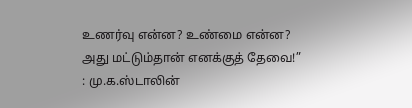உணர்வு என்ன? உண்மை என்ன? அது மட்டும்தான் எனக்குத் தேவை!” : மு.க.ஸ்டாலின்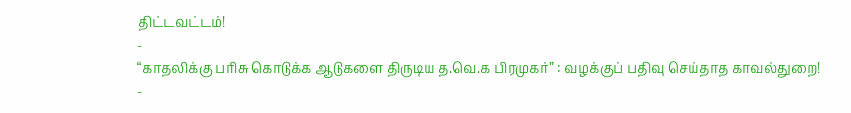திட்டவட்டம்!
-
“காதலிக்கு பரிசு கொடுக்க ஆடுகளை திருடிய த.வெ.க பிரமுகர்” : வழக்குப் பதிவு செய்தாத காவல்துறை!
-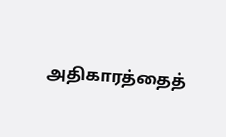அதிகாரத்தைத்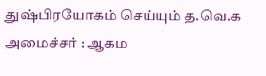துஷ்பிரயோகம் செய்யும் த.வெ.க அமைச்சர் : ஆகம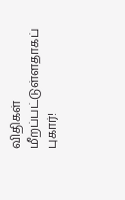விதிகள் மீறப்பட்டுள்ளதாகப் புகார்!